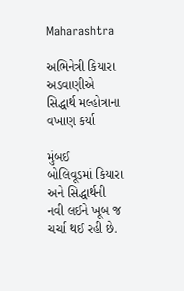Maharashtra

અભિનેત્રી કિયારા અડવાણીએ સિદ્ધાર્થ મલ્હોત્રાના વખાણ કર્યા

મુંબઈ
બોલિવૂડમાં કિયારા અને સિદ્ધાર્થની નવી લઈને ખૂબ જ ચર્ચા થઈ રહી છે.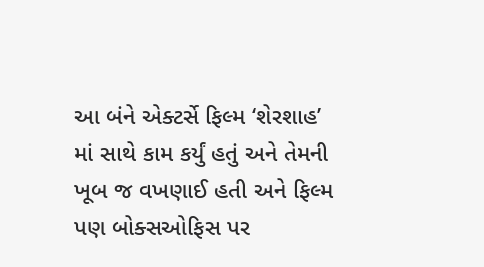આ બંને એક્ટર્સે ફિલ્મ ‘શેરશાહ’ માં સાથે કામ કર્યું હતું અને તેમની ખૂબ જ વખણાઈ હતી અને ફિલ્મ પણ બોક્સઓફિસ પર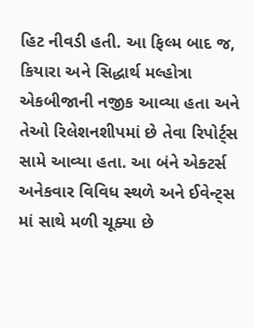હિટ નીવડી હતી. આ ફિલ્મ બાદ જ, કિયારા અને સિદ્ધાર્થ મલ્હોત્રા એકબીજાની નજીક આવ્યા હતા અને તેઓ રિલેશનશીપમાં છે તેવા રિપોર્ટ્‌સ સામે આવ્યા હતા. આ બંને એક્ટર્સ અનેકવાર વિવિધ સ્થળે અને ઈવેન્ટ્‌સ માં સાથે મળી ચૂક્યા છે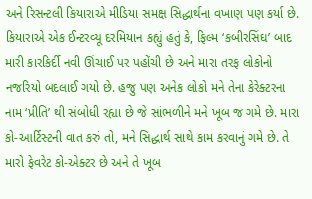અને રિસન્ટલી કિયારાએ મીડિયા સમક્ષ સિદ્ધાર્થના વખાણ પણ કર્યા છે. કિયારાએ એક ઈન્ટરવ્યૂ દરમિયાન કહ્યું હતું કે, ફિલ્મ ‘કબીરસિંઘ’ બાદ મારી કારકિર્દી નવી ઊંચાઈ પર પહોંચી છે અને મારા તરફ લોકોનો નજરિયો બદલાઈ ગયો છે. હજુ પણ અનેક લોકો મને તેના કેરેક્ટરના નામ ‘પ્રીતિ’ થી સંબોધી રહ્યા છે જે સાંભળીને મને ખૂબ જ ગમે છે. મારા કો-આર્ટિસ્ટની વાત કરું તો, મને સિદ્ધાર્થ સાથે કામ કરવાનું ગમે છે. તે મારો ફેવરેટ કો-એક્ટર છે અને તે ખૂબ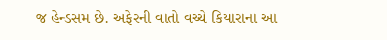જ હેન્ડસમ છે. અફેરની વાતો વચ્ચે કિયારાના આ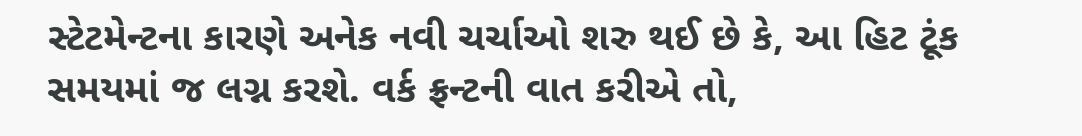સ્ટેટમેન્ટના કારણે અનેક નવી ચર્ચાઓ શરુ થઈ છે કે, આ હિટ ટૂંક સમયમાં જ લગ્ન કરશે. વર્ક ફ્રન્ટની વાત કરીએ તો,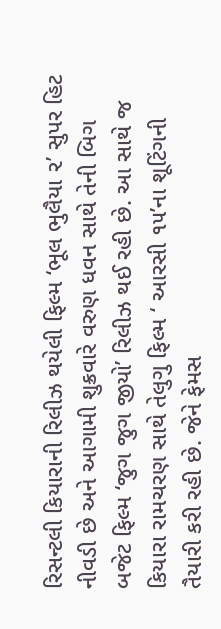રિસન્ટલી કિયારાની રિલીઝ થયેલી ફિલ્મ ‘ભૂલ ભુલૈયા ૨’ સુપર હિટ નીવડી છે અને આગામી શુક્રવારે વરુણ ધવન સાથે તેની બિગ બજેટ ફિલ્મ ‘જુગ જુગ જીયો’ રિલીઝ થઈ રહી છે. આ સાથે જ કિયારા રામચરણ સાથે તેલુગુ ફિલ્મ ‘ આરસી ૧૫’ના શૂટિંગની તૈયારી કરી રહી છે. જેને ફેમસ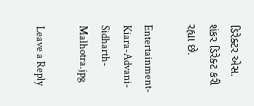ડિરેક્ટર એસ. શંકર ડિરેક્ટ કરી રહ્યા છે.

Entertainment-Kiara-Advani-Sidharth-Malhotra.jpg

Leave a Reply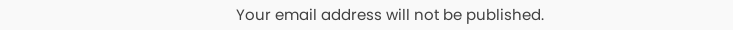Your email address will not be published.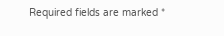Required fields are marked *